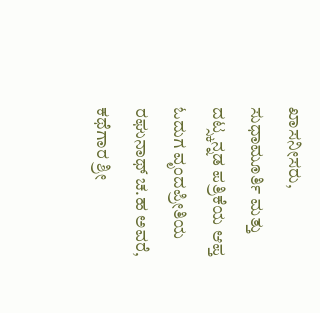ಖಾಸನೀಸರು, ಸುಧಾಮೂರ್ತಿ ಮತ್ತು ದಟ್ಸ್ಕನ್ನಡ ಪತ್ರಿಕೆಯ ಆಪ್ತ ಓದುಗ ವೃಂದಪ್ರೀತಿಯ ರಘುನಾಥ್ ಚ.ಹ ಅವರೆ, ಕಥೆಗಾರ ಶ್ರೀ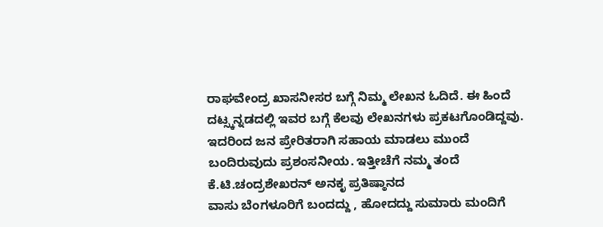ರಾಘವೇಂದ್ರ ಖಾಸನೀಸರ ಬಗ್ಗೆ ನಿಮ್ಮ ಲೇಖನ ಓದಿದೆ. ಈ ಹಿಂದೆ ದಟ್ಸ್ಕನ್ನಡದಲ್ಲಿ ಇವರ ಬಗ್ಗೆ ಕೆಲವು ಲೇಖನಗಳು ಪ್ರಕಟಗೊಂಡಿದ್ದವು. ಇದರಿಂದ ಜನ ಪ್ರೇರಿತರಾಗಿ ಸಹಾಯ ಮಾಡಲು ಮುಂದೆ ಬಂದಿರುವುದು ಪ್ರಶಂಸನೀಯ. ಇತ್ತೀಚೆಗೆ ನಮ್ಮ ತಂದೆ ಕೆ.ಟಿ.ಚಂದ್ರಶೇಖರನ್ ಅನಕೃ ಪ್ರತಿಷ್ಠಾನದ
ವಾಸು ಬೆಂಗಳೂರಿಗೆ ಬಂದದ್ದು , ಹೋದದ್ದು ಸುಮಾರು ಮಂದಿಗೆ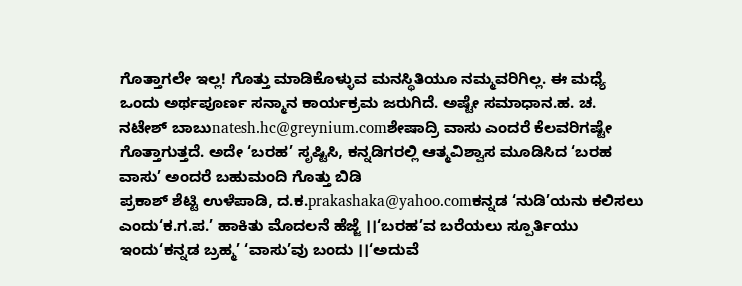ಗೊತ್ತಾಗಲೇ ಇಲ್ಲ! ಗೊತ್ತು ಮಾಡಿಕೊಳ್ಳುವ ಮನಸ್ಥಿತಿಯೂ ನಮ್ಮವರಿಗಿಲ್ಲ. ಈ ಮಧ್ಯೆ ಒಂದು ಅರ್ಥಪೂರ್ಣ ಸನ್ಮಾನ ಕಾರ್ಯಕ್ರಮ ಜರುಗಿದೆ. ಅಷ್ಟೇ ಸಮಾಧಾನ.ಹ. ಚ. ನಟೇಶ್ ಬಾಬುnatesh.hc@greynium.comಶೇಷಾದ್ರಿ ವಾಸು ಎಂದರೆ ಕೆಲವರಿಗಷ್ಟೇ ಗೊತ್ತಾಗುತ್ತದೆ. ಅದೇ ‘ಬರಹ’ ಸೃಷ್ಟಿಸಿ, ಕನ್ನಡಿಗರಲ್ಲಿ ಆತ್ಮವಿಶ್ವಾಸ ಮೂಡಿಸಿದ ‘ಬರಹ ವಾಸು’ ಅಂದರೆ ಬಹುಮಂದಿ ಗೊತ್ತು ಬಿಡಿ
ಪ್ರಕಾಶ್ ಶೆಟ್ಟಿ ಉಳೆಪಾಡಿ, ದ.ಕ.prakashaka@yahoo.comಕನ್ನಡ ‘ನುಡಿ’ಯನು ಕಲಿಸಲು ಎಂದು‘ಕ.ಗ.ಪ.’ ಹಾಕಿತು ಮೊದಲನೆ ಹೆಜ್ಜೆ ।।‘ಬರಹ’ವ ಬರೆಯಲು ಸ್ಪೂರ್ತಿಯು ಇಂದು‘ಕನ್ನಡ ಬ್ರಹ್ಮ’ ‘ವಾಸು’ವು ಬಂದು ।।‘ಅದುವೆ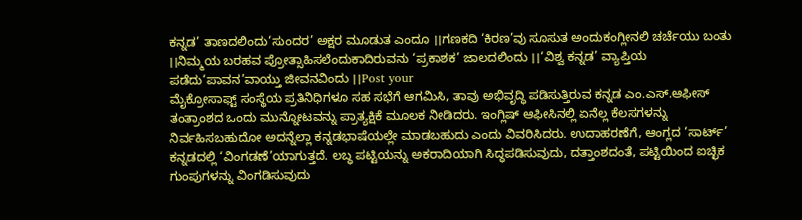ಕನ್ನಡ’ ತಾಣದಲಿಂದು‘ಸುಂದರ’ ಅಕ್ಷರ ಮೂಡುತ ಎಂದೂ ।।ಗಣಕದಿ ‘ಕಿರಣ’ವು ಸೂಸುತ ಅಂದುಕಂಗ್ಲೀನಲಿ ಚರ್ಚೆಯು ಬಂತು ।।ನಿಮ್ಮಯ ಬರಹವ ಪ್ರೋತ್ಸಾಹಿಸಲೆಂದುಕಾದಿರುವನು ‘ಪ್ರಕಾಶಕ’ ಜಾಲದಲಿಂದು ।।‘ವಿಶ್ವ ಕನ್ನಡ’ ವ್ಯಾಪ್ತಿಯ ಪಡೆದು‘ಪಾವನ’ವಾಯ್ತು ಜೀವನವಿಂದು ।।Post your
ಮೈಕ್ರೋಸಾಫ್ಟ್ ಸಂಸ್ಥೆಯ ಪ್ರತಿನಿಧಿಗಳೂ ಸಹ ಸಭೆಗೆ ಆಗಮಿಸಿ, ತಾವು ಅಭಿವೃದ್ಧಿ ಪಡಿಸುತ್ತಿರುವ ಕನ್ನಡ ಎಂ.ಎಸ್.ಆಫೀಸ್ ತಂತ್ರಾಂಶದ ಒಂದು ಮುನ್ನೋಟವನ್ನು ಪ್ರಾತ್ಯಕ್ಷಿಕೆ ಮೂಲಕ ನೀಡಿದರು. ಇಂಗ್ಲಿಷ್ ಆಫೀಸಿನಲ್ಲಿ ಏನೆಲ್ಲ ಕೆಲಸಗಳನ್ನು ನಿರ್ವಹಿಸಬಹುದೋ ಅದನ್ನೆಲ್ಲಾ ಕನ್ನಡಭಾಷೆಯಲ್ಲೇ ಮಾಡಬಹುದು ಎಂದು ವಿವರಿಸಿದರು. ಉದಾಹರಣೆಗೆ, ಆಂಗ್ಲದ ‘ಸಾರ್ಟ್’ ಕನ್ನಡದಲ್ಲಿ ‘ವಿಂಗಡಣೆ’ಯಾಗುತ್ತದೆ. ಲಬ್ಧ ಪಟ್ಟಿಯನ್ನು ಅಕರಾದಿಯಾಗಿ ಸಿದ್ಧಪಡಿಸುವುದು, ದತ್ತಾಂಶದಂತೆ, ಪಟ್ಟಿಯಿಂದ ಐಚ್ಛಿಕ ಗುಂಪುಗಳನ್ನು ವಿಂಗಡಿಸುವುದು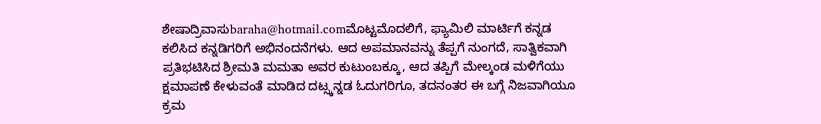ಶೇಷಾದ್ರಿವಾಸುbaraha@hotmail.comಮೊಟ್ಟಮೊದಲಿಗೆ, ಫ್ಯಾಮಿಲಿ ಮಾರ್ಟಿಗೆ ಕನ್ನಡ ಕಲಿಸಿದ ಕನ್ನಡಿಗರಿಗೆ ಅಭಿನಂದನೆಗಳು. ಆದ ಅಪಮಾನವನ್ನು ತೆಪ್ಪಗೆ ನುಂಗದೆ, ಸಾತ್ವಿಕವಾಗಿ ಪ್ರತಿಭಟಿಸಿದ ಶ್ರೀಮತಿ ಮಮತಾ ಅವರ ಕುಟುಂಬಕ್ಕೂ, ಆದ ತಪ್ಪಿಗೆ ಮೇಲ್ಕಂಡ ಮಳಿಗೆಯು ಕ್ಷಮಾಪಣೆ ಕೇಳುವಂತೆ ಮಾಡಿದ ದಟ್ಸ್ಕನ್ನಡ ಓದುಗರಿಗೂ, ತದನಂತರ ಈ ಬಗ್ಗೆ ನಿಜವಾಗಿಯೂ ಕ್ರಮ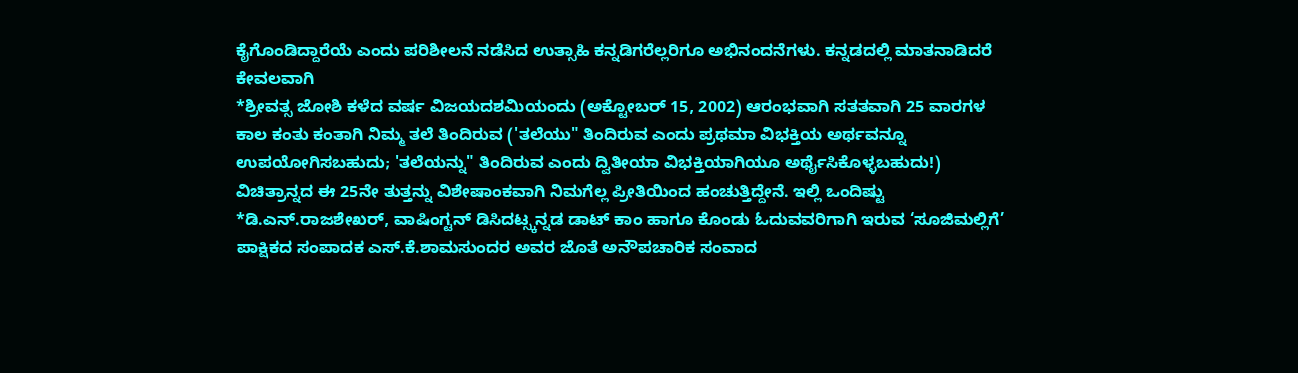ಕೈಗೊಂಡಿದ್ದಾರೆಯೆ ಎಂದು ಪರಿಶೀಲನೆ ನಡೆಸಿದ ಉತ್ಸಾಹಿ ಕನ್ನಡಿಗರೆಲ್ಲರಿಗೂ ಅಭಿನಂದನೆಗಳು. ಕನ್ನಡದಲ್ಲಿ ಮಾತನಾಡಿದರೆ ಕೇವಲವಾಗಿ
*ಶ್ರೀವತ್ಸ ಜೋಶಿ ಕಳೆದ ವರ್ಷ ವಿಜಯದಶಮಿಯಂದು (ಅಕ್ಟೋಬರ್ 15, 2002) ಆರಂಭವಾಗಿ ಸತತವಾಗಿ 25 ವಾರಗಳ ಕಾಲ ಕಂತು ಕಂತಾಗಿ ನಿಮ್ಮ ತಲೆ ತಿಂದಿರುವ ('ತಲೆಯು" ತಿಂದಿರುವ ಎಂದು ಪ್ರಥಮಾ ವಿಭಕ್ತಿಯ ಅರ್ಥವನ್ನೂ ಉಪಯೋಗಿಸಬಹುದು; 'ತಲೆಯನ್ನು" ತಿಂದಿರುವ ಎಂದು ದ್ವಿತೀಯಾ ವಿಭಕ್ತಿಯಾಗಿಯೂ ಅರ್ಥೈಸಿಕೊಳ್ಳಬಹುದು!) ವಿಚಿತ್ರಾನ್ನದ ಈ 25ನೇ ತುತ್ತನ್ನು ವಿಶೇಷಾಂಕವಾಗಿ ನಿಮಗೆಲ್ಲ ಪ್ರೀತಿಯಿಂದ ಹಂಚುತ್ತಿದ್ದೇನೆ. ಇಲ್ಲಿ ಒಂದಿಷ್ಟು
*ಡಿ.ಎನ್.ರಾಜಶೇಖರ್, ವಾಷಿಂಗ್ಟನ್ ಡಿಸಿದಟ್ಸ್ಕನ್ನಡ ಡಾಟ್ ಕಾಂ ಹಾಗೂ ಕೊಂಡು ಓದುವವರಿಗಾಗಿ ಇರುವ ‘ಸೂಜಿಮಲ್ಲಿಗೆ’ ಪಾಕ್ಷಿಕದ ಸಂಪಾದಕ ಎಸ್.ಕೆ.ಶಾಮಸುಂದರ ಅವರ ಜೊತೆ ಅನೌಪಚಾರಿಕ ಸಂವಾದ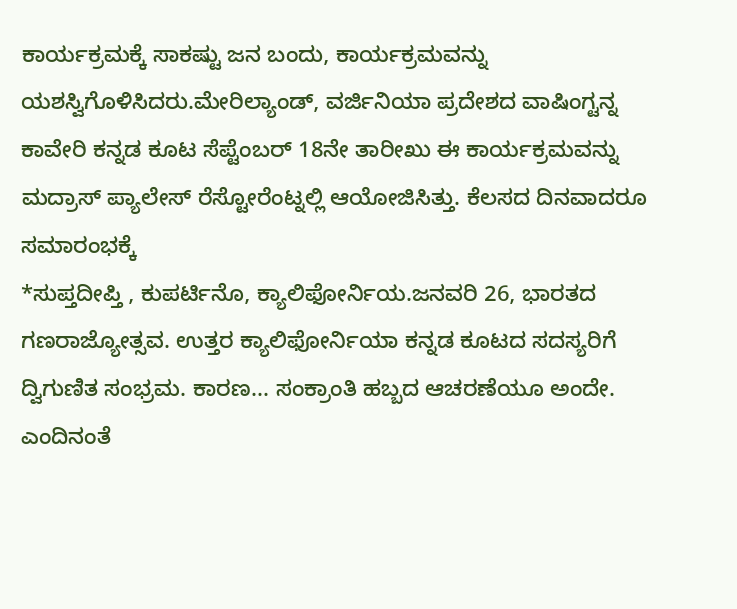ಕಾರ್ಯಕ್ರಮಕ್ಕೆ ಸಾಕಷ್ಟು ಜನ ಬಂದು, ಕಾರ್ಯಕ್ರಮವನ್ನು ಯಶಸ್ವಿಗೊಳಿಸಿದರು.ಮೇರಿಲ್ಯಾಂಡ್, ವರ್ಜಿನಿಯಾ ಪ್ರದೇಶದ ವಾಷಿಂಗ್ಟನ್ನ ಕಾವೇರಿ ಕನ್ನಡ ಕೂಟ ಸೆಪ್ಟೆಂಬರ್ 18ನೇ ತಾರೀಖು ಈ ಕಾರ್ಯಕ್ರಮವನ್ನು ಮದ್ರಾಸ್ ಪ್ಯಾಲೇಸ್ ರೆಸ್ಟೋರೆಂಟ್ನಲ್ಲಿ ಆಯೋಜಿಸಿತ್ತು. ಕೆಲಸದ ದಿನವಾದರೂ ಸಮಾರಂಭಕ್ಕೆ
*ಸುಪ್ತದೀಪ್ತಿ , ಕುಪರ್ಟಿನೊ, ಕ್ಯಾಲಿಫೋರ್ನಿಯ.ಜನವರಿ 26, ಭಾರತದ ಗಣರಾಜ್ಯೋತ್ಸವ. ಉತ್ತರ ಕ್ಯಾಲಿಫೋರ್ನಿಯಾ ಕನ್ನಡ ಕೂಟದ ಸದಸ್ಯರಿಗೆ ದ್ವಿಗುಣಿತ ಸಂಭ್ರಮ. ಕಾರಣ... ಸಂಕ್ರಾಂತಿ ಹಬ್ಬದ ಆಚರಣೆಯೂ ಅಂದೇ. ಎಂದಿನಂತೆ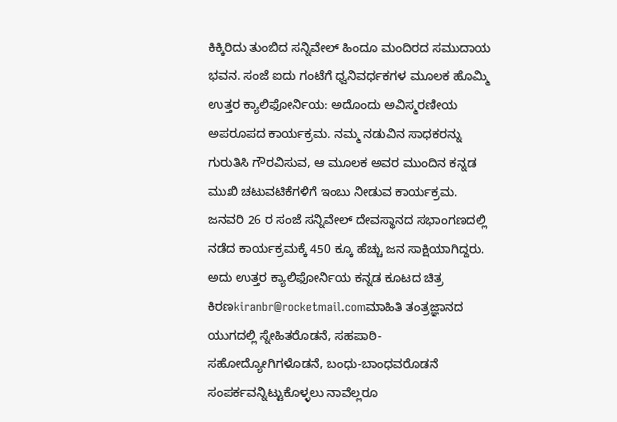ಕಿಕ್ಕಿರಿದು ತುಂಬಿದ ಸನ್ನಿವೇಲ್ ಹಿಂದೂ ಮಂದಿರದ ಸಮುದಾಯ ಭವನ. ಸಂಜೆ ಐದು ಗಂಟೆಗೆ ಧ್ವನಿವರ್ಧಕಗಳ ಮೂಲಕ ಹೊಮ್ಮಿ
ಉತ್ತರ ಕ್ಯಾಲಿಫೋರ್ನಿಯ: ಅದೊಂದು ಅವಿಸ್ಮರಣೀಯ ಅಪರೂಪದ ಕಾರ್ಯಕ್ರಮ. ನಮ್ಮ ನಡುವಿನ ಸಾಧಕರನ್ನು ಗುರುತಿಸಿ ಗೌರವಿಸುವ, ಆ ಮೂಲಕ ಅವರ ಮುಂದಿನ ಕನ್ನಡ ಮುಖಿ ಚಟುವಟಿಕೆಗಳಿಗೆ ಇಂಬು ನೀಡುವ ಕಾರ್ಯಕ್ರಮ. ಜನವರಿ 26 ರ ಸಂಜೆ ಸನ್ನಿವೇಲ್ ದೇವಸ್ಥಾನದ ಸಭಾಂಗಣದಲ್ಲಿ ನಡೆದ ಕಾರ್ಯಕ್ರಮಕ್ಕೆ 450 ಕ್ಕೂ ಹೆಚ್ಚು ಜನ ಸಾಕ್ಷಿಯಾಗಿದ್ದರು. ಅದು ಉತ್ತರ ಕ್ಯಾಲಿಫೋರ್ನಿಯ ಕನ್ನಡ ಕೂಟದ ಚಿತ್ರ
ಕಿರಣkiranbr@rocketmail.comಮಾಹಿತಿ ತಂತ್ರಜ್ಞಾನದ ಯುಗದಲ್ಲಿ ಸ್ನೇಹಿತರೊಡನೆ, ಸಹಪಾಠಿ-ಸಹೋದ್ಯೋಗಿಗಳೊಡನೆ, ಬಂಧು-ಬಾಂಧವರೊಡನೆ ಸಂಪರ್ಕವನ್ನಿಟ್ಟುಕೊಳ್ಳಲು ನಾವೆಲ್ಲರೂ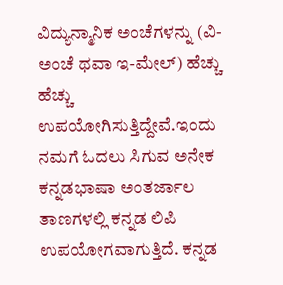ವಿದ್ಯುನ್ಮಾನಿಕ ಅಂಚೆಗಳನ್ನು (ವಿ-ಅಂಚೆ ಥವಾ ಇ-ಮೇಲ್) ಹೆಚ್ಚು ಹೆಚ್ಚು ಉಪಯೋಗಿಸುತ್ತಿದ್ದೇವೆ.ಇಂದು ನಮಗೆ ಓದಲು ಸಿಗುವ ಅನೇಕ ಕನ್ನಡಭಾಷಾ ಅಂತರ್ಜಾಲ ತಾಣಗಳಲ್ಲಿ ಕನ್ನಡ ಲಿಪಿ ಉಪಯೋಗವಾಗುತ್ತಿದೆ. ಕನ್ನಡ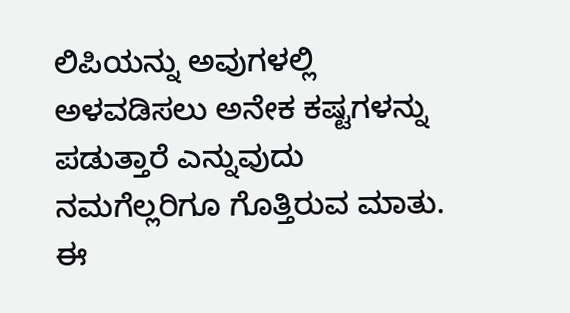ಲಿಪಿಯನ್ನು ಅವುಗಳಲ್ಲಿ ಅಳವಡಿಸಲು ಅನೇಕ ಕಷ್ಟಗಳನ್ನು ಪಡುತ್ತಾರೆ ಎನ್ನುವುದು ನಮಗೆಲ್ಲರಿಗೂ ಗೊತ್ತಿರುವ ಮಾತು. ಈ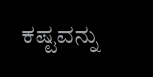ಕಷ್ಟವನ್ನು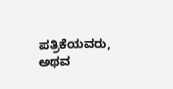ಪತ್ರಿಕೆಯವರು, ಅಥವ